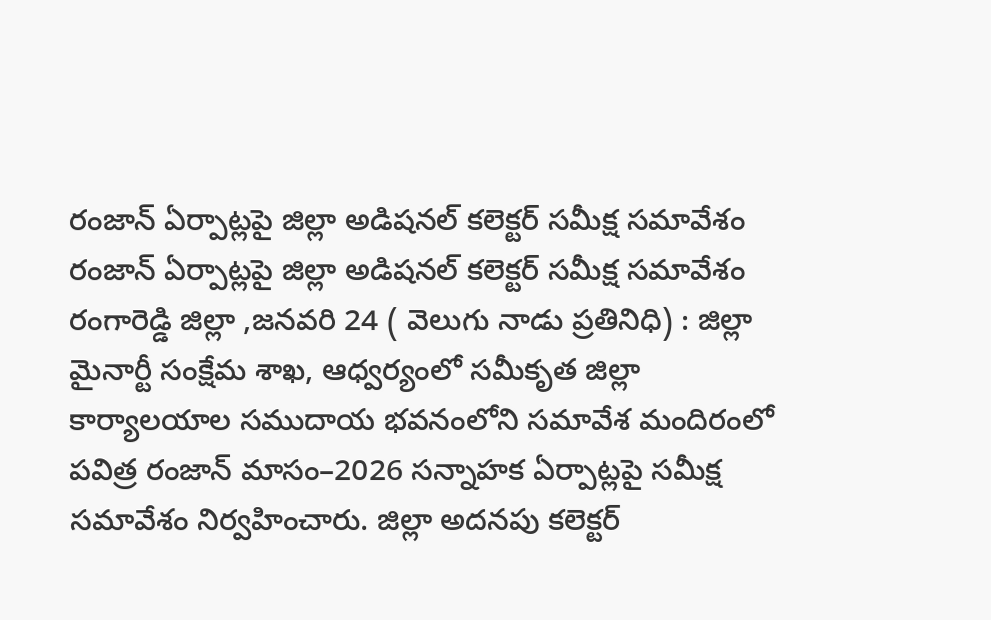రంజాన్ ఏర్పాట్లపై జిల్లా అడిషనల్ కలెక్టర్ సమీక్ష సమావేశం
రంజాన్ ఏర్పాట్లపై జిల్లా అడిషనల్ కలెక్టర్ సమీక్ష సమావేశం
రంగారెడ్డి జిల్లా ,జనవరి 24 ( వెలుగు నాడు ప్రతినిధి) : జిల్లా మైనార్టీ సంక్షేమ శాఖ, ఆధ్వర్యంలో సమీకృత జిల్లా కార్యాలయాల సముదాయ భవనంలోని సమావేశ మందిరంలో పవిత్ర రంజాన్ మాసం–2026 సన్నాహక ఏర్పాట్లపై సమీక్ష సమావేశం నిర్వహించారు. జిల్లా అదనపు కలెక్టర్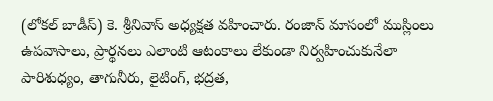(లోకల్ బాడీస్) కె. శ్రీనివాస్ అధ్యక్షత వహించారు. రంజాన్ మాసంలో ముస్లింలు ఉపవాసాలు, ప్రార్థనలు ఎలాంటి ఆటంకాలు లేకుండా నిర్వహించుకునేలా పారిశుధ్యం, తాగునీరు, లైటింగ్, భద్రత,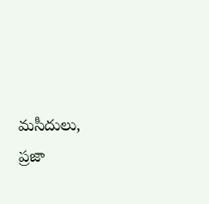మసీదులు, ప్రజా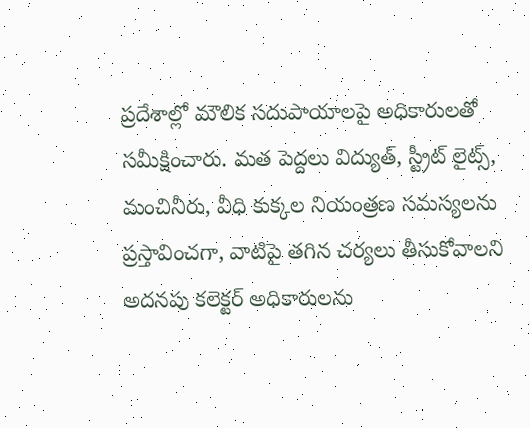ప్రదేశాల్లో మౌలిక సదుపాయాలపై అధికారులతో సమీక్షించారు. మత పెద్దలు విద్యుత్, స్ట్రీట్ లైట్స్, మంచినీరు, వీధి కుక్కల నియంత్రణ సమస్యలను ప్రస్తావించగా, వాటిపై తగిన చర్యలు తీసుకోవాలని అదనపు కలెక్టర్ అధికారులను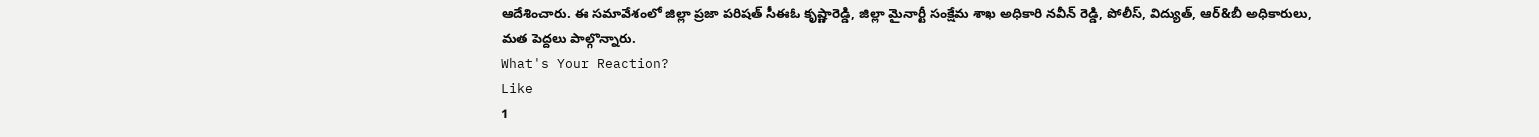ఆదేశించారు. ఈ సమావేశంలో జిల్లా ప్రజా పరిషత్ సీఈఓ కృష్ణారెడ్డి, జిల్లా మైనార్టీ సంక్షేమ శాఖ అధికారి నవీన్ రెడ్డి, పోలీస్, విద్యుత్, ఆర్&బీ అధికారులు, మత పెద్దలు పాల్గొన్నారు.
What's Your Reaction?
Like
1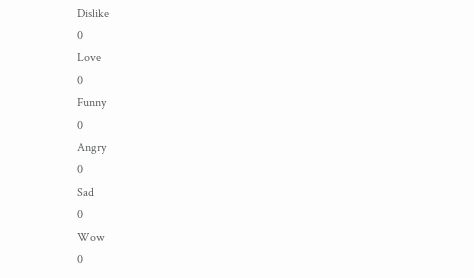Dislike
0
Love
0
Funny
0
Angry
0
Sad
0
Wow
0